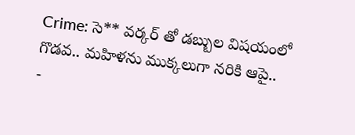Crime: సె** వర్కర్ తో డబ్బుల విషయంలో గొడవ.. మహిళను ముక్కలుగా నరికి ఆపై..
-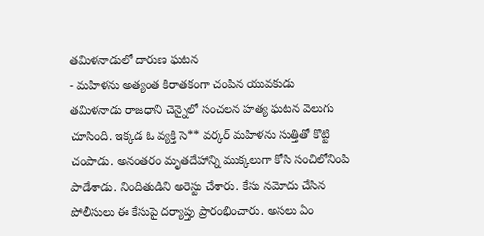తమిళనాడులో దారుణ ఘటన
- మహిళను అత్యంత కిరాతకంగా చంపిన యువకుడు
తమిళనాడు రాజధాని చెన్నైలో సంచలన హత్య ఘటన వెలుగు చూసింది. ఇక్కడ ఓ వ్యక్తి సె** వర్కర్ మహిళను సుత్తితో కొట్టి చంపాడు. అనంతరం మృతదేహాన్ని ముక్కలుగా కోసి సంచిలోనింపి పాడేశాడు. నిందితుడిని అరెస్టు చేశారు. కేసు నమోదు చేసిన పోలీసులు ఈ కేసుపై దర్యాప్తు ప్రారంభించారు. అసలు ఏం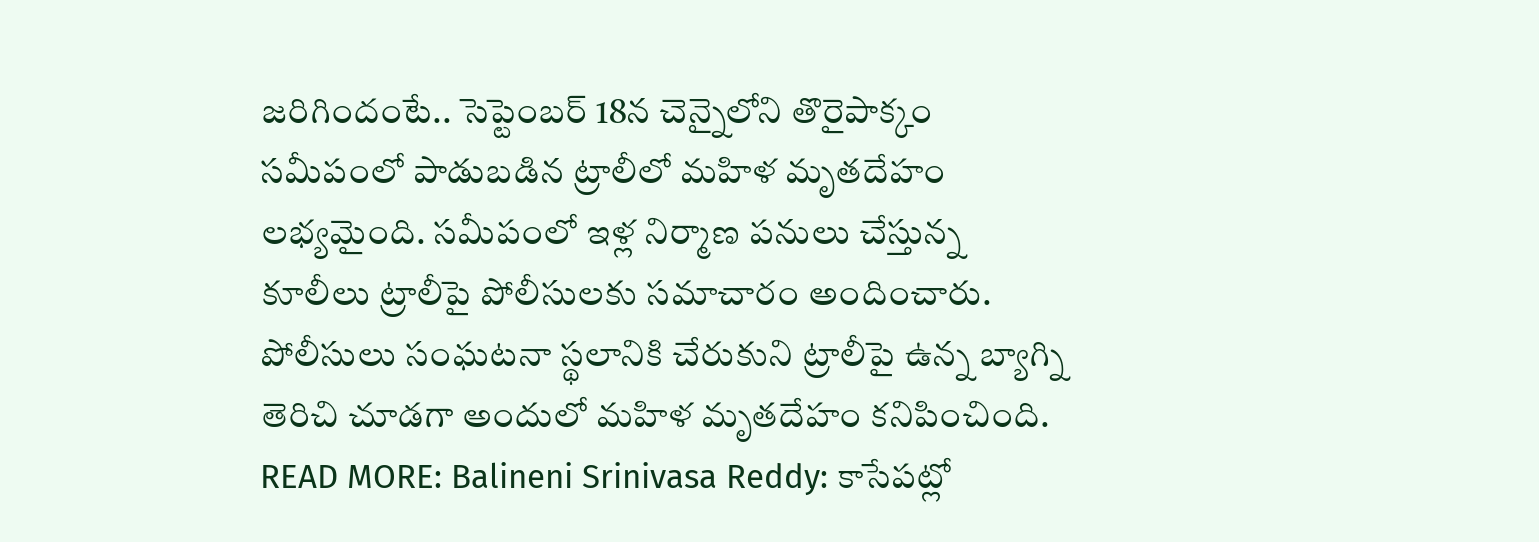జరిగిందంటే.. సెప్టెంబర్ 18న చెన్నైలోని తొరైపాక్కం సమీపంలో పాడుబడిన ట్రాలీలో మహిళ మృతదేహం లభ్యమైంది. సమీపంలో ఇళ్ల నిర్మాణ పనులు చేస్తున్న కూలీలు ట్రాలీపై పోలీసులకు సమాచారం అందించారు. పోలీసులు సంఘటనా స్థలానికి చేరుకుని ట్రాలీపై ఉన్న బ్యాగ్ని తెరిచి చూడగా అందులో మహిళ మృతదేహం కనిపించింది.
READ MORE: Balineni Srinivasa Reddy: కాసేపట్లో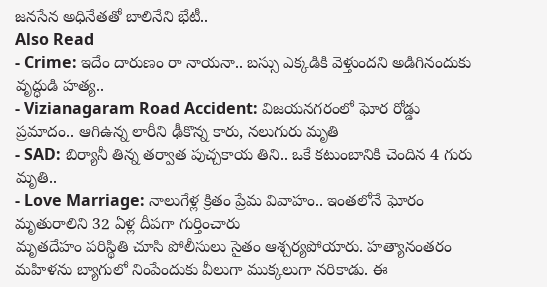జనసేన అధినేతతో బాలినేని భేటీ..
Also Read
- Crime: ఇదేం దారుణం రా నాయనా.. బస్సు ఎక్కడికి వెళ్తుందని అడిగినందుకు వృద్ధుడి హత్య..
- Vizianagaram Road Accident: విజయనగరంలో ఘోర రోడ్డు ప్రమాదం.. ఆగిఉన్న లారీని ఢీకొన్న కారు, నలుగురు మృతి
- SAD: బిర్యానీ తిన్న తర్వాత పుచ్చకాయ తిని.. ఒకే కటుంబానికి చెందిన 4 గురు మృతి..
- Love Marriage: నాలుగేళ్ల క్రితం ప్రేమ వివాహం.. ఇంతలోనే ఘోరం
మృతురాలిని 32 ఏళ్ల దీపగా గుర్తించారు
మృతదేహం పరిస్థితి చూసి పోలీసులు సైతం ఆశ్చర్యపోయారు. హత్యానంతరం మహిళను బ్యాగులో నింపేందుకు వీలుగా ముక్కలుగా నరికాడు. ఈ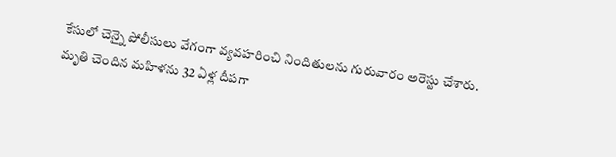కేసులో చెన్నై పోలీసులు వేగంగా వ్యవహరించి నిందితులను గురువారం అరెస్టు చేశారు. మృతి చెందిన మహిళను 32 ఏళ్ల దీపగా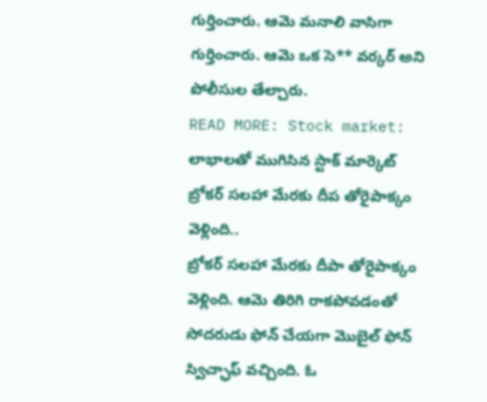గుర్తించారు. ఆమె మనాలి వాసిగా గుర్తించారు. ఆమె ఒక సె** వర్కర్ అని పోలీసుల తేల్చారు.
READ MORE: Stock market: లాభాలతో ముగిసిన స్టాక్ మార్కెట్
బ్రోకర్ సలహా మేరకు దీప తోరైపాక్కం వెళ్లింది..
బ్రోకర్ సలహా మేరకు దీపా తోరైపాక్కం వెళ్లింది. ఆమె తిరిగి రాకపోవడంతో సోదరుడు ఫోన్ చేయగా మొబైల్ ఫోన్ స్విచ్ఛాఫ్ వచ్చింది. ఓ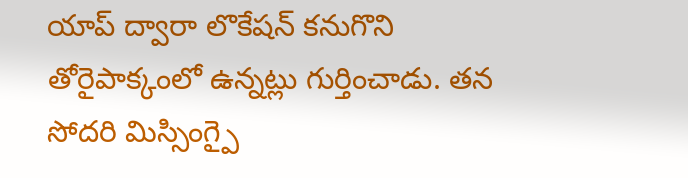యాప్ ద్వారా లొకేషన్ కనుగొని తోరైపాక్కంలో ఉన్నట్లు గుర్తించాడు. తన సోదరి మిస్సింగ్పై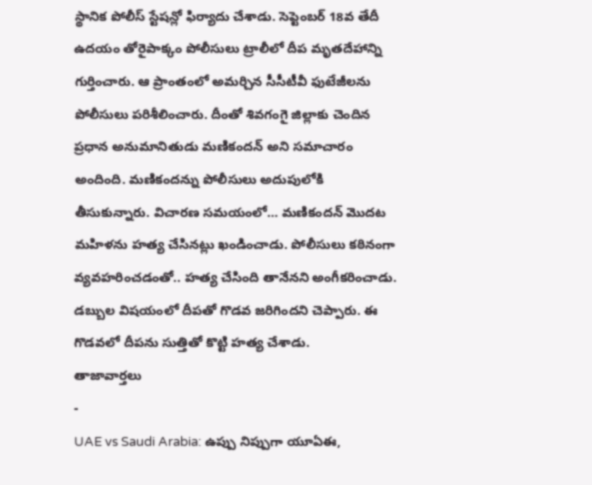స్థానిక పోలీస్ స్టేషన్లో ఫిర్యాదు చేశాడు. సెప్టెంబర్ 18వ తేదీ ఉదయం తోరైపాక్కం పోలీసులు ట్రాలీలో దీప మృతదేహాన్ని గుర్తించారు. ఆ ప్రాంతంలో అమర్చిన సీసీటీవీ ఫుటేజీలను పోలీసులు పరిశీలించారు. దీంతో శివగంగై జిల్లాకు చెందిన ప్రధాన అనుమానితుడు మణికందన్ అని సమాచారం అందింది. మణికందన్ను పోలీసులు అదుపులోకి తీసుకున్నారు. విచారణ సమయంలో… మణికందన్ మొదట మహిళను హత్య చేసినట్లు ఖండించాడు. పోలీసులు కఠినంగా వ్యవహరించడంతో.. హత్య చేసింది తానేనని అంగీకరించాడు. డబ్బుల విషయంలో దీపతో గొడవ జరిగిందని చెప్పారు. ఈ గొడవలో దీపను సుత్తితో కొట్టి హత్య చేశాడు.
తాజావార్తలు
-
UAE vs Saudi Arabia: ఉప్పు నిప్పుగా యూఏఈ,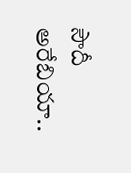సౌదీ అరేబియా..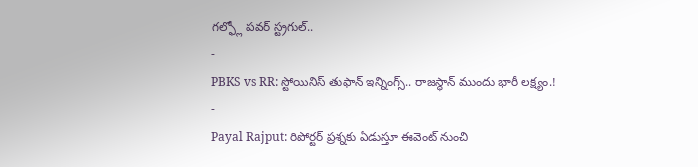గల్ఫ్లో పవర్ స్ట్రగుల్..
-
PBKS vs RR: స్టోయినిస్ తుఫాన్ ఇన్నింగ్స్.. రాజస్థాన్ ముందు భారీ లక్ష్యం.!
-
Payal Rajput: రిపోర్టర్ ప్రశ్నకు ఏడుస్తూ ఈవెంట్ నుంచి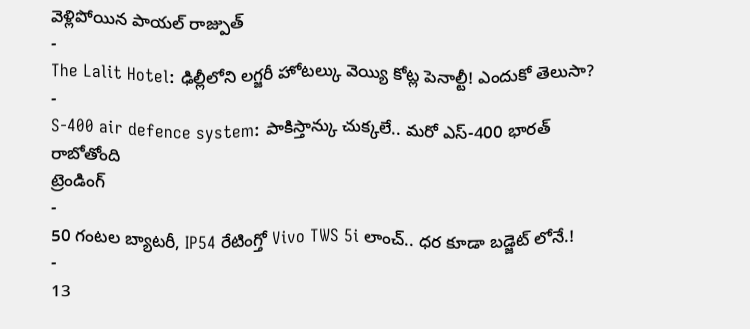వెళ్లిపోయిన పాయల్ రాజ్పుత్
-
The Lalit Hotel: ఢిల్లీలోని లగ్జరీ హోటల్కు వెయ్యి కోట్ల పెనాల్టీ! ఎందుకో తెలుసా?
-
S-400 air defence system: పాకిస్తాన్కు చుక్కలే.. మరో ఎస్-400 భారత్ రాబోతోంది
ట్రెండింగ్
-
50 గంటల బ్యాటరీ, IP54 రేటింగ్తో Vivo TWS 5i లాంచ్.. ధర కూడా బడ్జెట్ లోనే.!
-
13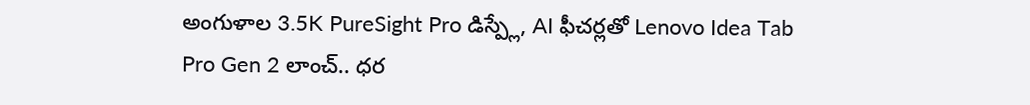అంగుళాల 3.5K PureSight Pro డిస్ప్లే, AI ఫీచర్లతో Lenovo Idea Tab Pro Gen 2 లాంచ్.. ధర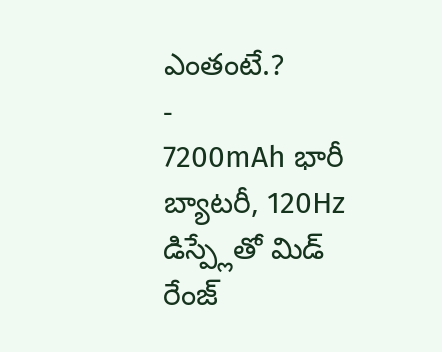ఎంతంటే.?
-
7200mAh భారీ బ్యాటరీ, 120Hz డిస్ప్లేతో మిడ్ రేంజ్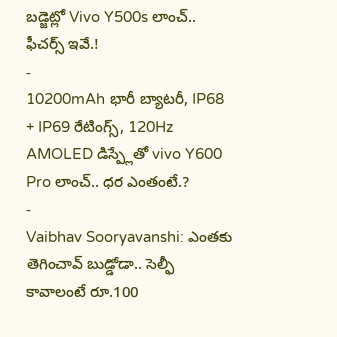బడ్జెట్లో Vivo Y500s లాంచ్.. ఫీచర్స్ ఇవే.!
-
10200mAh భారీ బ్యాటరీ, IP68 + IP69 రేటింగ్స్, 120Hz AMOLED డిస్ప్లేతో vivo Y600 Pro లాంచ్.. ధర ఎంతంటే.?
-
Vaibhav Sooryavanshi: ఎంతకు తెగించావ్ బుడ్డోడా.. సెల్ఫీ కావాలంటే రూ.100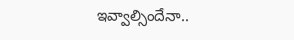ఇవ్వాల్సిందేనా..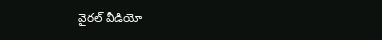వైరల్ వీడియో